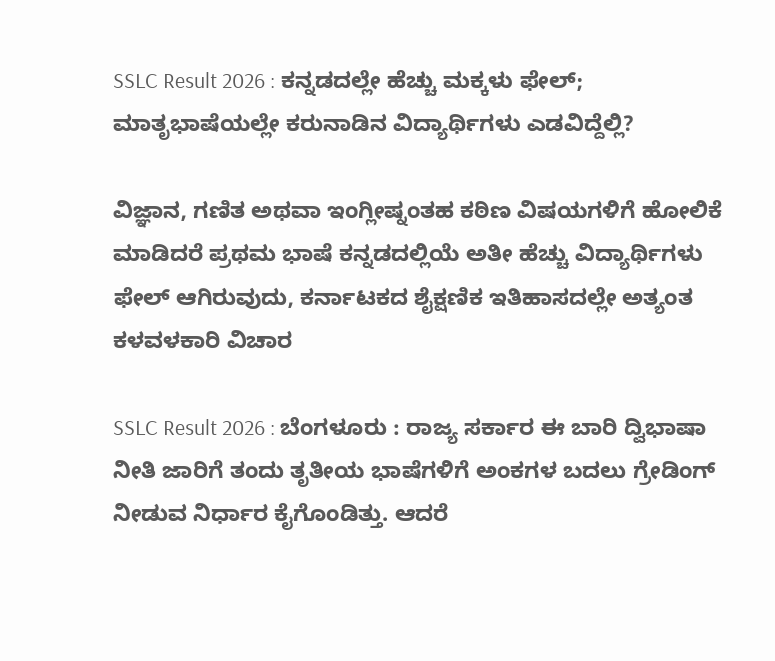SSLC Result 2026 : ಕನ್ನಡದಲ್ಲೇ ಹೆಚ್ಚು ಮಕ್ಕಳು ಫೇಲ್; ಮಾತೃಭಾಷೆಯಲ್ಲೇ ಕರುನಾಡಿನ ವಿದ್ಯಾರ್ಥಿಗಳು ಎಡವಿದ್ದೆಲ್ಲಿ?

ವಿಜ್ಞಾನ, ಗಣಿತ ಅಥವಾ ಇಂಗ್ಲೀಷ್ನಂತಹ ಕಠಿಣ ವಿಷಯಗಳಿಗೆ ಹೋಲಿಕೆ ಮಾಡಿದರೆ ಪ್ರಥಮ ಭಾಷೆ ಕನ್ನಡದಲ್ಲಿಯೆ ಅತೀ ಹೆಚ್ಚು ವಿದ್ಯಾರ್ಥಿಗಳು ಫೇಲ್ ಆಗಿರುವುದು, ಕರ್ನಾಟಕದ ಶೈಕ್ಷಣಿಕ ಇತಿಹಾಸದಲ್ಲೇ ಅತ್ಯಂತ ಕಳವಳಕಾರಿ ವಿಚಾರ

SSLC Result 2026 : ಬೆಂಗಳೂರು : ರಾಜ್ಯ ಸರ್ಕಾರ ಈ ಬಾರಿ ದ್ವಿಭಾಷಾ ನೀತಿ ಜಾರಿಗೆ ತಂದು ತೃತೀಯ ಭಾಷೆಗಳಿಗೆ ಅಂಕಗಳ ಬದಲು ಗ್ರೇಡಿಂಗ್ ನೀಡುವ ನಿರ್ಧಾರ ಕೈಗೊಂಡಿತ್ತು. ಆದರೆ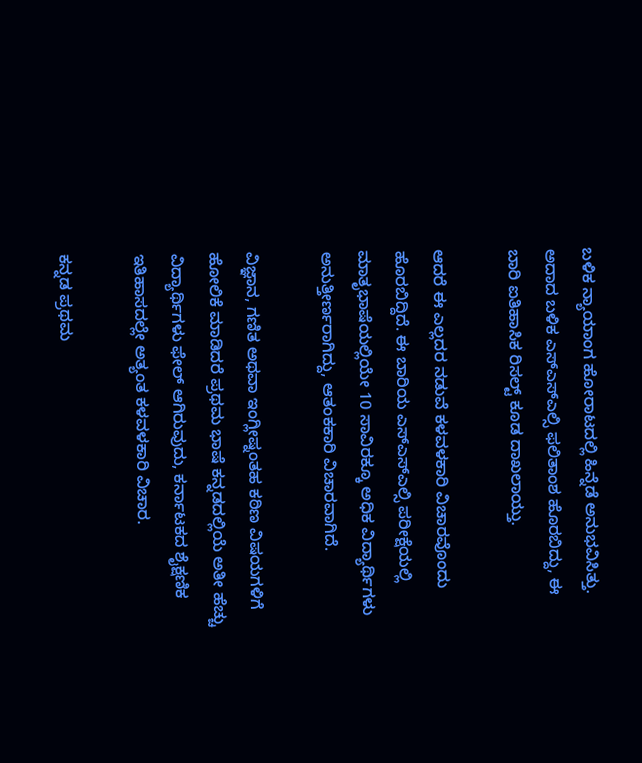ಬಳಿಕ ನ್ಯಾಯಾಂಗ ಹೋರಾಟದಲ್ಲಿ ಹಿನ್ನೆಡೆ ಅನುಭವಿಸಿತ್ತು. ಅದಾದ ಬಳಿಕ ಎಸ್ಎಸ್ಎಲ್ಸಿ ಫಲಿತಾಂಶ ಹೊರಬಿದ್ದು, ಈ ಬಾರಿ ಐತಿಹಾಸಿಕ ರಿಸಲ್ಟ್ ಕೂಡ ದಾಖಲಾಯ್ತು.

ಆದರೆ ಈ ಎಲ್ಲದರ ನಡುವೆ ಕಳವಳಕಾರಿ ವಿಚಾರವೊಂದು ಹೊರಬಿದ್ದಿದೆ. ಈ ಬಾರಿಯ ಎಸ್ಎಸ್ಎಲ್ಸಿ ಪರೀಕ್ಷೆಯಲ್ಲಿ ಮಾತೃಭಾಷೆಯಲ್ಲಿಯೇ 10 ಸಾವಿರಕ್ಕೂ ಅಧಿಕ ವಿದ್ಯಾರ್ಥಿಗಳು ಅನುತ್ತೀರ್ಣರಾಗಿದ್ದು, ಆತಂಕಕಾರಿ ವಿಚಾರವಾಗಿದೆ.

ವಿಜ್ಞಾನ, ಗಣಿತ ಅಥವಾ ಇಂಗ್ಲೀಷ್ನಂತಹ ಕಠಿಣ ವಿಷಯಗಳಿಗೆ ಹೋಲಿಕೆ ಮಾಡಿದರೆ ಪ್ರಥಮ ಭಾಷೆ ಕನ್ನಡದಲ್ಲಿಯೆ ಅತೀ ಹೆಚ್ಚು ವಿದ್ಯಾರ್ಥಿಗಳು ಫೇಲ್ ಆಗಿರುವುದು, ಕರ್ನಾಟಕದ ಶೈಕ್ಷಣಿಕ ಇತಿಹಾಸದಲ್ಲೇ ಅತ್ಯಂತ ಕಳವಳಕಾರಿ ವಿಚಾರ.

ಕನ್ನಡ ಪ್ರಥಮ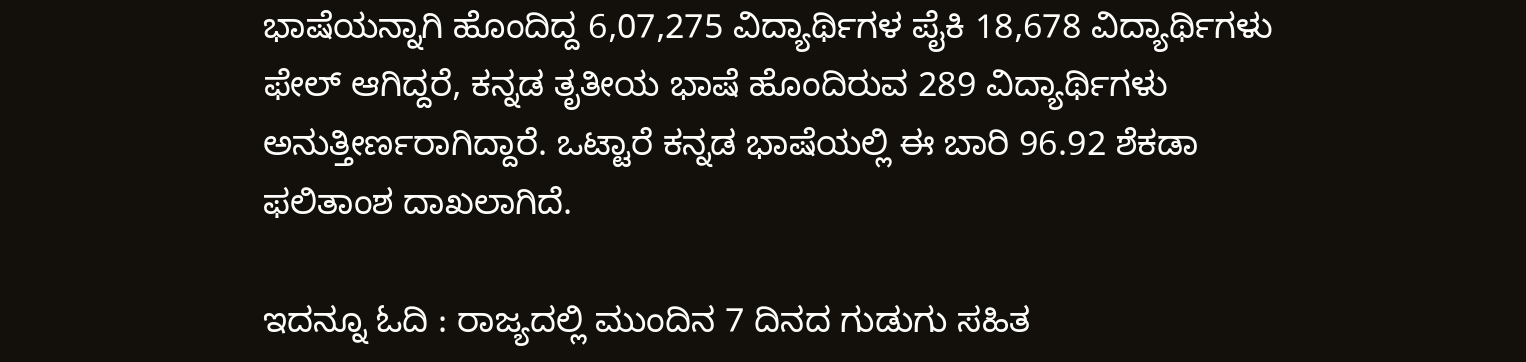ಭಾಷೆಯನ್ನಾಗಿ ಹೊಂದಿದ್ದ 6,07,275 ವಿದ್ಯಾರ್ಥಿಗಳ ಪೈಕಿ 18,678 ವಿದ್ಯಾರ್ಥಿಗಳು ಫೇಲ್ ಆಗಿದ್ದರೆ, ಕನ್ನಡ ತೃತೀಯ ಭಾಷೆ ಹೊಂದಿರುವ 289 ವಿದ್ಯಾರ್ಥಿಗಳು ಅನುತ್ತೀರ್ಣರಾಗಿದ್ದಾರೆ. ಒಟ್ಟಾರೆ ಕನ್ನಡ ಭಾಷೆಯಲ್ಲಿ ಈ ಬಾರಿ 96.92 ಶೆಕಡಾ ಫಲಿತಾಂಶ ದಾಖಲಾಗಿದೆ.

ಇದನ್ನೂ ಓದಿ : ರಾಜ್ಯದಲ್ಲಿ ಮುಂದಿನ 7 ದಿನದ ಗುಡುಗು ಸಹಿತ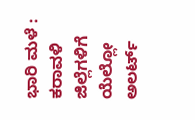ಭಾರಿ ಮಳೆ : ಕರಾವಳಿ ಜಿಲ್ಲೆಗಳಿಗೆ ಯೆಲ್ಲೋ ಅಲರ್ಟ್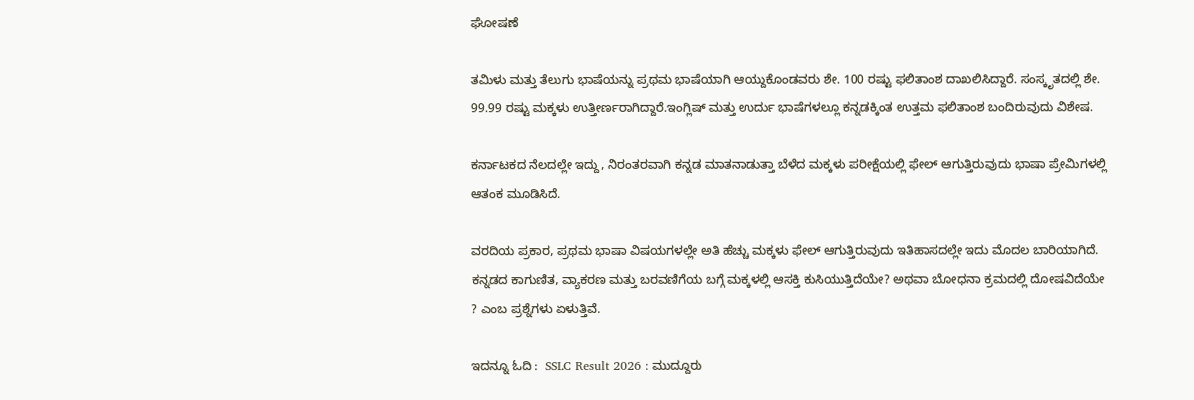ಘೋಷಣೆ

ತಮಿಳು ಮತ್ತು ತೆಲುಗು ಭಾಷೆಯನ್ನು ಪ್ರಥಮ ಭಾಷೆಯಾಗಿ ಆಯ್ದುಕೊಂಡವರು ಶೇ. 100 ರಷ್ಟು ಫಲಿತಾಂಶ ದಾಖಲಿಸಿದ್ದಾರೆ. ಸಂಸ್ಕೃತದಲ್ಲಿ ಶೇ. 99.99 ರಷ್ಟು ಮಕ್ಕಳು ಉತ್ತೀರ್ಣರಾಗಿದ್ದಾರೆ.ಇಂಗ್ಲಿಷ್ ಮತ್ತು ಉರ್ದು ಭಾಷೆಗಳಲ್ಲೂ ಕನ್ನಡಕ್ಕಿಂತ ಉತ್ತಮ ಫಲಿತಾಂಶ ಬಂದಿರುವುದು ವಿಶೇಷ.

ಕರ್ನಾಟಕದ ನೆಲದಲ್ಲೇ ಇದ್ದು, ನಿರಂತರವಾಗಿ ಕನ್ನಡ ಮಾತನಾಡುತ್ತಾ ಬೆಳೆದ ಮಕ್ಕಳು ಪರೀಕ್ಷೆಯಲ್ಲಿ ಫೇಲ್ ಆಗುತ್ತಿರುವುದು ಭಾಷಾ ಪ್ರೇಮಿಗಳಲ್ಲಿ ಆತಂಕ ಮೂಡಿಸಿದೆ.

ವರದಿಯ ಪ್ರಕಾರ, ಪ್ರಥಮ ಭಾಷಾ ವಿಷಯಗಳಲ್ಲೇ ಅತಿ ಹೆಚ್ಚು ಮಕ್ಕಳು ಫೇಲ್ ಆಗುತ್ತಿರುವುದು ಇತಿಹಾಸದಲ್ಲೇ ಇದು ಮೊದಲ ಬಾರಿಯಾಗಿದೆ. ಕನ್ನಡದ ಕಾಗುಣಿತ, ವ್ಯಾಕರಣ ಮತ್ತು ಬರವಣಿಗೆಯ ಬಗ್ಗೆ ಮಕ್ಕಳಲ್ಲಿ ಆಸಕ್ತಿ ಕುಸಿಯುತ್ತಿದೆಯೇ? ಅಥವಾ ಬೋಧನಾ ಕ್ರಮದಲ್ಲಿ ದೋಷವಿದೆಯೇ ? ಎಂಬ ಪ್ರಶ್ನೆಗಳು ಏಳುತ್ತಿವೆ.

ಇದನ್ನೂ ಓದಿ :  SSLC Result 2026 : ಮುದ್ದೂರು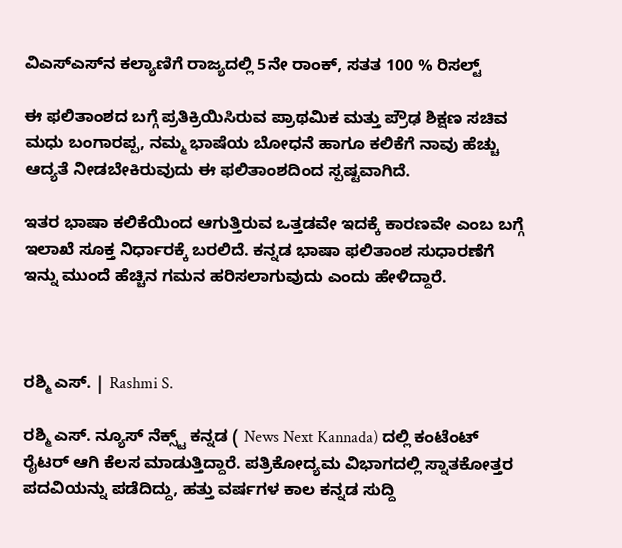ವಿಎಸ್‌ಎಸ್‌ನ ಕಲ್ಯಾಣಿಗೆ ರಾಜ್ಯದಲ್ಲಿ 5ನೇ ರಾಂಕ್‌, ಸತತ 100 % ರಿಸಲ್ಟ್‌

ಈ ಫಲಿತಾಂಶದ ಬಗ್ಗೆ ಪ್ರತಿಕ್ರಿಯಿಸಿರುವ ಪ್ರಾಥಮಿಕ ಮತ್ತು ಪ್ರೌಢ ಶಿಕ್ಷಣ ಸಚಿವ ಮಧು ಬಂಗಾರಪ್ಪ, ನಮ್ಮ ಭಾಷೆಯ ಬೋಧನೆ ಹಾಗೂ ಕಲಿಕೆಗೆ ನಾವು ಹೆಚ್ಚು ಆದ್ಯತೆ ನೀಡಬೇಕಿರುವುದು ಈ ಫಲಿತಾಂಶದಿಂದ ಸ್ಪಷ್ಟವಾಗಿದೆ.

ಇತರ ಭಾಷಾ ಕಲಿಕೆಯಿಂದ ಆಗುತ್ತಿರುವ ಒತ್ತಡವೇ ಇದಕ್ಕೆ ಕಾರಣವೇ ಎಂಬ ಬಗ್ಗೆ ಇಲಾಖೆ ಸೂಕ್ತ ನಿರ್ಧಾರಕ್ಕೆ ಬರಲಿದೆ. ಕನ್ನಡ ಭಾಷಾ ಫಲಿತಾಂಶ ಸುಧಾರಣೆಗೆ ಇನ್ನು ಮುಂದೆ ಹೆಚ್ಚಿನ ಗಮನ ಹರಿಸಲಾಗುವುದು ಎಂದು ಹೇಳಿದ್ದಾರೆ.



ರಶ್ಮಿ ಎಸ್. | Rashmi S.

ರಶ್ಮಿ ಎಸ್. ನ್ಯೂಸ್‌ ನೆಕ್ಸ್ಟ್‌ ಕನ್ನಡ ( News Next Kannada) ದಲ್ಲಿ ಕಂಟೆಂಟ್‌ ರೈಟರ್‌ ಆಗಿ ಕೆಲಸ ಮಾಡುತ್ತಿದ್ದಾರೆ. ಪತ್ರಿಕೋದ್ಯಮ ವಿಭಾಗದಲ್ಲಿ ಸ್ನಾತಕೋತ್ತರ ಪದವಿಯನ್ನು ಪಡೆದಿದ್ದು, ಹತ್ತು ವರ್ಷಗಳ ಕಾಲ ಕನ್ನಡ ಸುದ್ದಿ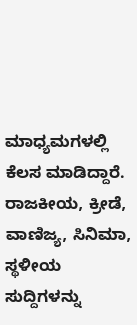ಮಾಧ್ಯಮಗಳಲ್ಲಿ ಕೆಲಸ ಮಾಡಿದ್ದಾರೆ. ರಾಜಕೀಯ, ಕ್ರೀಡೆ, ವಾಣಿಜ್ಯ, ಸಿನಿಮಾ, ಸ್ಥಳೀಯ ಸುದ್ದಿಗಳನ್ನು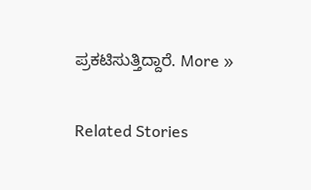ಪ್ರಕಟಿಸುತ್ತಿದ್ದಾರೆ. More »

Related Stories